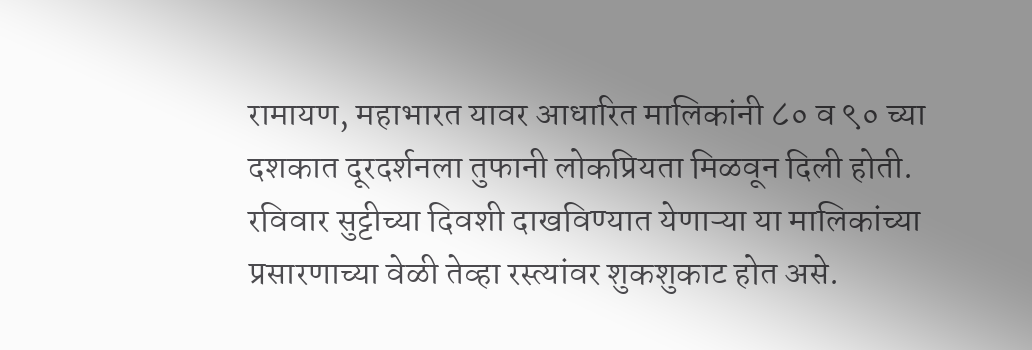रामायण, महाभारत यावर आधारित मालिकांनी ८० व ९० च्या दशकात दूरदर्शनला तुफानी लोकप्रियता मिळवून दिली होती. रविवार सुट्टीच्या दिवशी दाखविण्यात येणाऱ्या या मालिकांच्या प्रसारणाच्या वेळी तेव्हा रस्त्यांवर शुकशुकाट होत असे.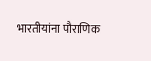भारतीयांना पौराणिक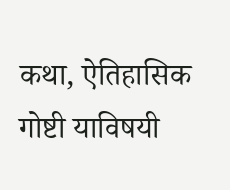कथा, ऐतिहासिक गोष्टी याविषयी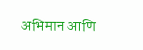अभिमान आणि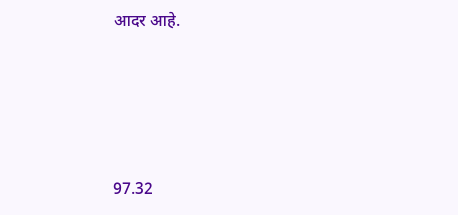आदर आहे.





97.32